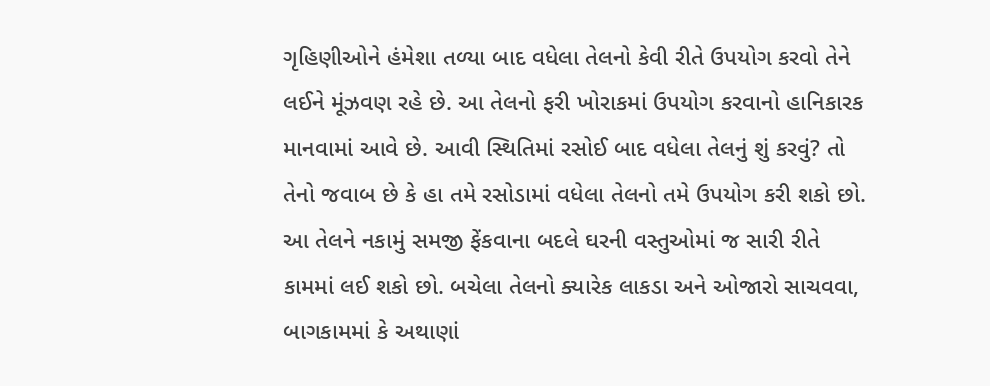ગૃહિણીઓને હંમેશા તળ્યા બાદ વધેલા તેલનો કેવી રીતે ઉપયોગ કરવો તેને લઈને મૂંઝવણ રહે છે. આ તેલનો ફરી ખોરાકમાં ઉપયોગ કરવાનો હાનિકારક માનવામાં આવે છે. આવી સ્થિતિમાં રસોઈ બાદ વધેલા તેલનું શું કરવું? તો તેનો જવાબ છે કે હા તમે રસોડામાં વધેલા તેલનો તમે ઉપયોગ કરી શકો છો. આ તેલને નકામું સમજી ફેંકવાના બદલે ઘરની વસ્તુઓમાં જ સારી રીતે કામમાં લઈ શકો છો. બચેલા તેલનો ક્યારેક લાકડા અને ઓજારો સાચવવા, બાગકામમાં કે અથાણાં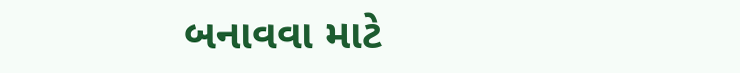બનાવવા માટે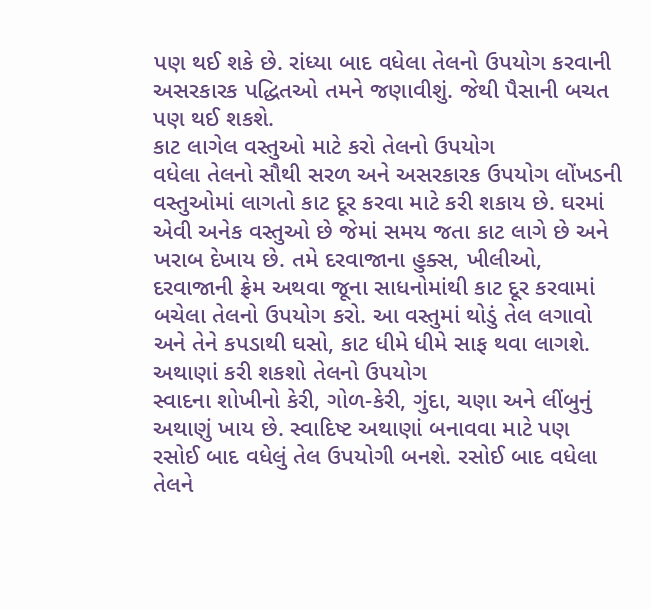પણ થઈ શકે છે. રાંધ્યા બાદ વધેલા તેલનો ઉપયોગ કરવાની અસરકારક પદ્ધિતઓ તમને જણાવીશું. જેથી પૈસાની બચત પણ થઈ શકશે.
કાટ લાગેલ વસ્તુઓ માટે કરો તેલનો ઉપયોગ
વધેલા તેલનો સૌથી સરળ અને અસરકારક ઉપયોગ લોંખડની વસ્તુઓમાં લાગતો કાટ દૂર કરવા માટે કરી શકાય છે. ઘરમાં એવી અનેક વસ્તુઓ છે જેમાં સમય જતા કાટ લાગે છે અને ખરાબ દેખાય છે. તમે દરવાજાના હુક્સ, ખીલીઓ, દરવાજાની ફ્રેમ અથવા જૂના સાધનોમાંથી કાટ દૂર કરવામાં બચેલા તેલનો ઉપયોગ કરો. આ વસ્તુમાં થોડું તેલ લગાવો અને તેને કપડાથી ઘસો, કાટ ધીમે ધીમે સાફ થવા લાગશે.
અથાણાં કરી શકશો તેલનો ઉપયોગ
સ્વાદના શોખીનો કેરી, ગોળ-કેરી, ગુંદા, ચણા અને લીંબુનું અથાણું ખાય છે. સ્વાદિષ્ટ અથાણાં બનાવવા માટે પણ રસોઈ બાદ વધેલું તેલ ઉપયોગી બનશે. રસોઈ બાદ વધેલા તેલને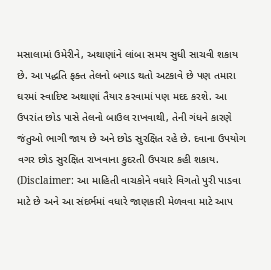મસાલામાં ઉમેરીને, અથાણાંને લાંબા સમય સુધી સાચવી શકાય છે. આ પદ્ધતિ ફક્ત તેલનો બગાડ થતો અટકાવે છે પણ તમારા ઘરમાં સ્વાદિષ્ટ અથાણાં તૈયાર કરવામાં પણ મદદ કરશે. આ ઉપરાંત છોડ પાસે તેલનો બાઉલ રાખવાથી, તેની ગંધને કારણે જંતુઓ ભાગી જાય છે અને છોડ સુરક્ષિત રહે છે. દવાના ઉપયોગ વગર છોડ સુરક્ષિત રાખવાના કુદરતી ઉપચાર કહી શકાય.
(Disclaimer: આ માહિતી વાચકોને વધારે વિગતો પુરી પાડવા માટે છે અને આ સંદર્ભમાં વધારે જાણકારી મેળવવા માટે આપ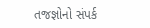તજજ્ઞોનો સંપર્ક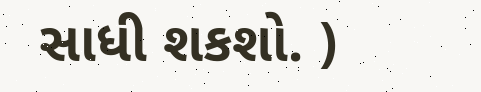સાધી શકશો. )